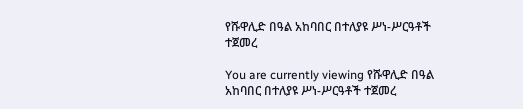የሹዋሊድ በዓል አከባበር በተለያዩ ሥነ-ሥርዓቶች ተጀመረ

You are currently viewing የሹዋሊድ በዓል አከባበር በተለያዩ ሥነ-ሥርዓቶች ተጀመረ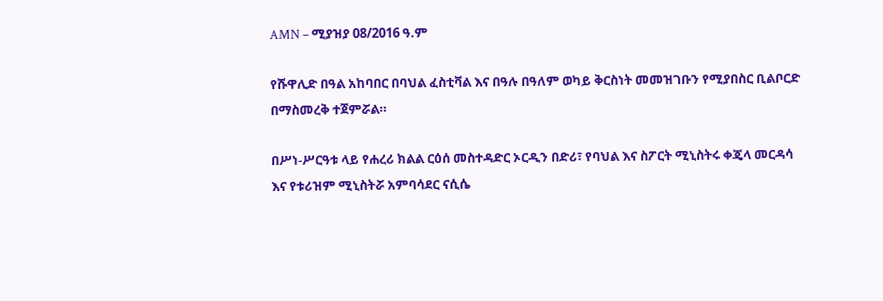AMN – ሚያዝያ 08/2016 ዓ.ም

የሹዋሊድ በዓል አከባበር በባህል ፈስቲቫል እና በዓሉ በዓለም ወካይ ቅርስነት መመዝገቡን የሚያበስር ቢልቦርድ በማስመረቅ ተጀምሯል።

በሥነ-ሥርዓቱ ላይ የሐረሪ ክልል ርዕሰ መስተዳድር ኦርዲን በድሪ፣ የባህል እና ስፖርት ሚኒስትሩ ቀጄላ መርዳሳ እና የቱሪዝም ሚኒስትሯ አምባሳደር ናሲሴ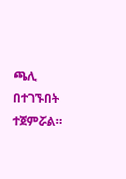ጫሊ በተገኙበት ተጀምሯል።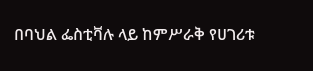በባህል ፌስቲቫሉ ላይ ከምሥራቅ የሀገሪቱ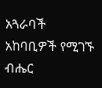አጓራባች አከባቢዎች የሚገኙ ብሔር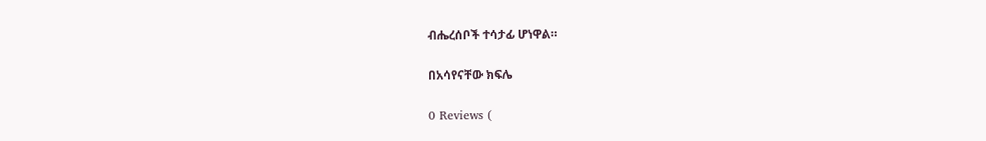ብሔረሰቦች ተሳታፊ ሆነዋል።

በአሳየናቸው ክፍሌ

0 Reviews (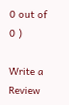0 out of 0 )

Write a Review